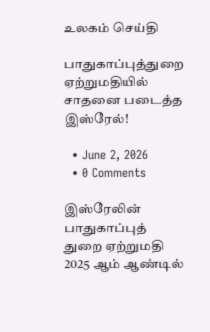உலகம் செய்தி

பாதுகாப்புத்துறை ஏற்றுமதியில் சாதனை படைத்த இஸ்ரேல்!

  • June 2, 2026
  • 0 Comments

இஸ்ரேலின் பாதுகாப்புத் துறை ஏற்றுமதி 2025 ஆம் ஆண்டில்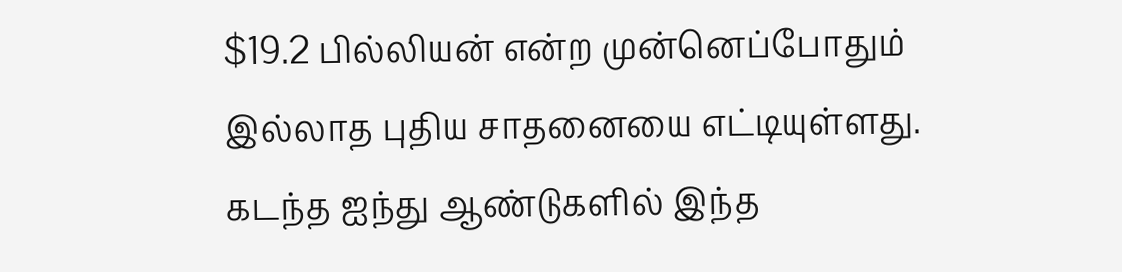$19.2 பில்லியன் என்ற முன்னெப்போதும் இல்லாத புதிய சாதனையை எட்டியுள்ளது. கடந்த ஐந்து ஆண்டுகளில் இந்த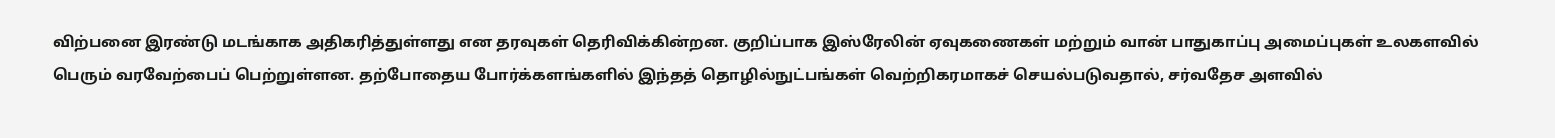விற்பனை இரண்டு மடங்காக அதிகரித்துள்ளது என தரவுகள் தெரிவிக்கின்றன. குறிப்பாக இஸ்ரேலின் ஏவுகணைகள் மற்றும் வான் பாதுகாப்பு அமைப்புகள் உலகளவில் பெரும் வரவேற்பைப் பெற்றுள்ளன. தற்போதைய போர்க்களங்களில் இந்தத் தொழில்நுட்பங்கள் வெற்றிகரமாகச் செயல்படுவதால், சர்வதேச அளவில்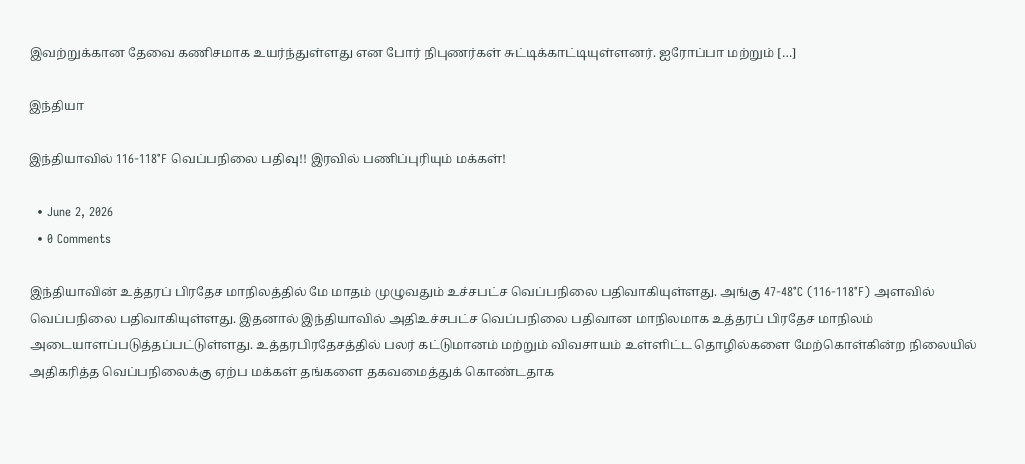இவற்றுக்கான தேவை கணிசமாக உயர்ந்துள்ளது என போர் நிபுணர்கள் சுட்டிக்காட்டியுள்ளனர். ஐரோப்பா மற்றும் […]

இந்தியா

இந்தியாவில் 116-118°F வெப்பநிலை பதிவு!! இரவில் பணிப்புரியும் மக்கள்!

  • June 2, 2026
  • 0 Comments

இந்தியாவின் உத்தரப் பிரதேச மாநிலத்தில் மே மாதம் முழுவதும் உச்சபட்ச வெப்பநிலை பதிவாகியுள்ளது. அங்கு 47-48°C (116-118°F) அளவில் வெப்பநிலை பதிவாகியுள்ளது. இதனால் இந்தியாவில் அதிஉச்சபட்ச வெப்பநிலை பதிவான மாநிலமாக உத்தரப் பிரதேச மாநிலம் அடையாளப்படுத்தப்பட்டுள்ளது. உத்தரபிரதேசத்தில் பலர் கட்டுமானம் மற்றும் விவசாயம் உள்ளிட்ட தொழில்களை மேற்கொள்கின்ற நிலையில் அதிகரித்த வெப்பநிலைக்கு ஏற்ப மக்கள் தங்களை தகவமைத்துக் கொண்டதாக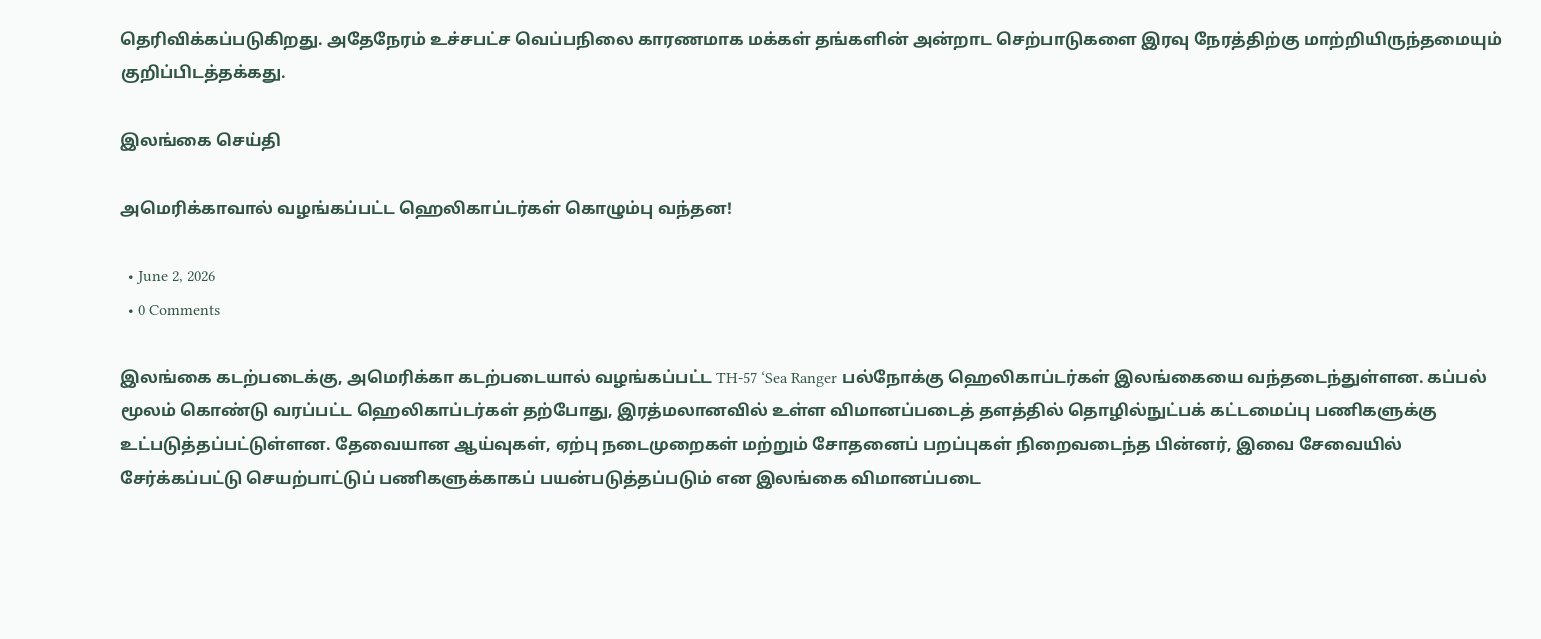தெரிவிக்கப்படுகிறது. அதேநேரம் உச்சபட்ச வெப்பநிலை காரணமாக மக்கள் தங்களின் அன்றாட செற்பாடுகளை இரவு நேரத்திற்கு மாற்றியிருந்தமையும் குறிப்பிடத்தக்கது.

இலங்கை செய்தி

அமெரிக்காவால் வழங்கப்பட்ட ஹெலிகாப்டர்கள் கொழும்பு வந்தன!

  • June 2, 2026
  • 0 Comments

இலங்கை கடற்படைக்கு, அமெரிக்கா கடற்படையால் வழங்கப்பட்ட TH-57 ‘Sea Ranger பல்நோக்கு ஹெலிகாப்டர்கள் இலங்கையை வந்தடைந்துள்ளன. கப்பல் மூலம் கொண்டு வரப்பட்ட ஹெலிகாப்டர்கள் தற்போது, இரத்மலானவில் உள்ள விமானப்படைத் தளத்தில் தொழில்நுட்பக் கட்டமைப்பு பணிகளுக்கு உட்படுத்தப்பட்டுள்ளன. தேவையான ஆய்வுகள், ஏற்பு நடைமுறைகள் மற்றும் சோதனைப் பறப்புகள் நிறைவடைந்த பின்னர், இவை சேவையில் சேர்க்கப்பட்டு செயற்பாட்டுப் பணிகளுக்காகப் பயன்படுத்தப்படும் என இலங்கை விமானப்படை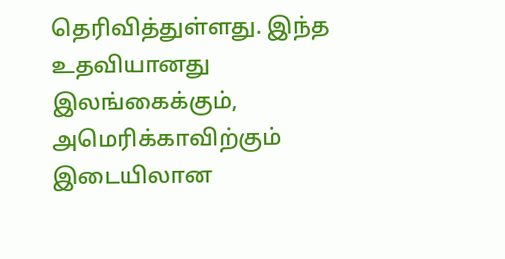தெரிவித்துள்ளது. இந்த உதவியானது இலங்கைக்கும், அமெரிக்காவிற்கும் இடையிலான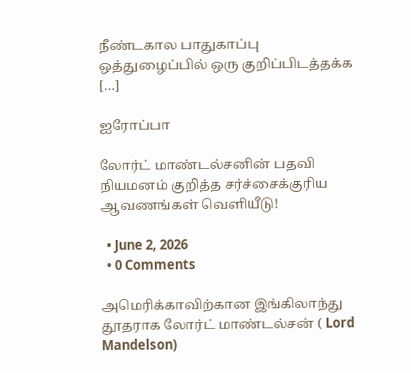நீண்டகால பாதுகாப்பு ஒத்துழைப்பில் ஒரு குறிப்பிடத்தக்க […]

ஐரோப்பா

லோர்ட் மாண்டல்சனின் பதவி நியமனம் குறித்த சர்ச்சைக்குரிய ஆவணங்கள் வெளியீடு!

  • June 2, 2026
  • 0 Comments

அமெரிக்காவிற்கான இங்கிலாந்து தூதராக லோர்ட் மாண்டல்சன் ( Lord Mandelson)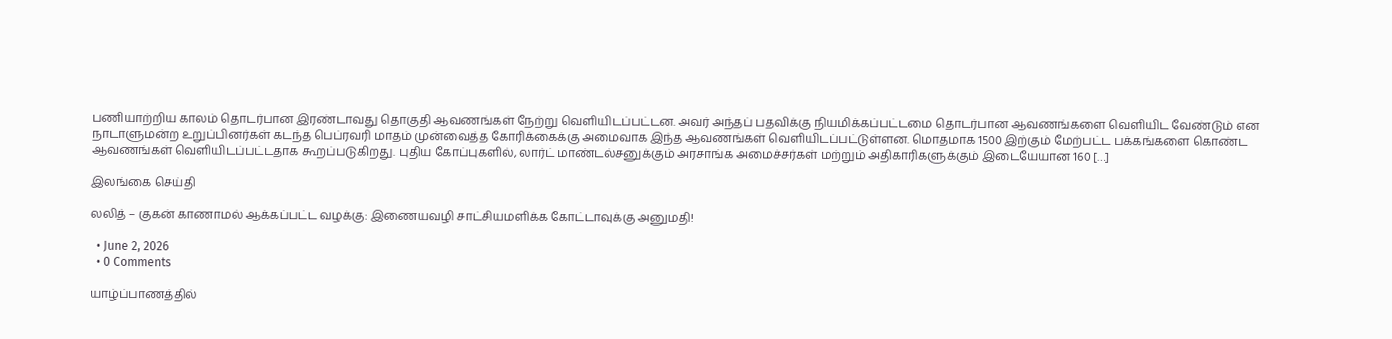பணியாற்றிய காலம் தொடர்பான இரண்டாவது தொகுதி ஆவணங்கள் நேற்று வெளியிடப்பட்டன. அவர் அந்தப் பதவிக்கு நியமிக்கப்பட்டமை தொடர்பான ஆவணங்களை வெளியிட வேண்டும் என நாடாளுமன்ற உறுப்பினர்கள் கடந்த பெப்ரவரி மாதம் முன்வைத்த கோரிக்கைக்கு அமைவாக இந்த ஆவணங்கள் வெளியிடப்பட்டுள்ளன. மொதமாக 1500 இற்கும் மேற்பட்ட பக்கங்களை கொண்ட ஆவணங்கள் வெளியிடப்பட்டதாக கூறப்படுகிறது. புதிய கோப்புகளில், லார்ட் மாண்டல்சனுக்கும் அரசாங்க அமைச்சர்கள் மற்றும் அதிகாரிகளுக்கும் இடையேயான 160 […]

இலங்கை செய்தி

லலித் – குகன் காணாமல் ஆக்கப்பட்ட வழக்கு: இணையவழி சாட்சியமளிக்க கோட்டாவுக்கு அனுமதி!

  • June 2, 2026
  • 0 Comments

யாழ்ப்பாணத்தில்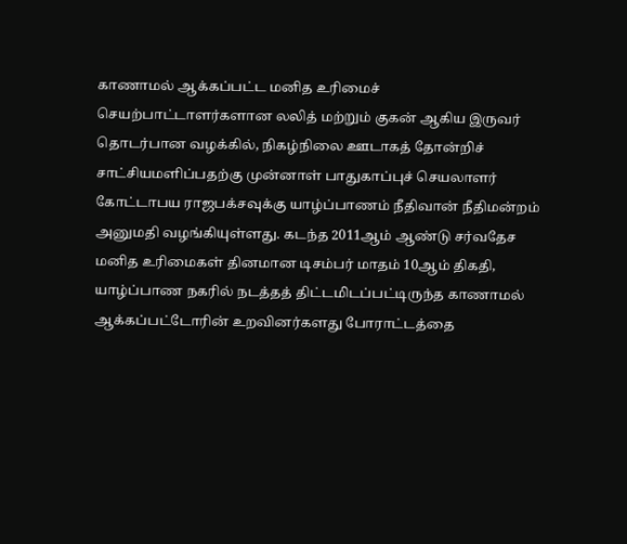காணாமல் ஆக்கப்பட்ட மனித உரிமைச் செயற்பாட்டாளர்களான லலித் மற்றும் குகன் ஆகிய இருவர் தொடர்பான வழக்கில், நிகழ்நிலை ஊடாகத் தோன்றிச் சாட்சியமளிப்பதற்கு முன்னாள் பாதுகாப்புச் செயலாளர் கோட்டாபய ராஜபக்சவுக்கு யாழ்ப்பாணம் நீதிவான் நீதிமன்றம் அனுமதி வழங்கியுள்ளது. கடந்த 2011ஆம் ஆண்டு சர்வதேச மனித உரிமைகள் தினமான டிசம்பர் மாதம் 10ஆம் திகதி, யாழ்ப்பாண நகரில் நடத்தத் திட்டமிடப்பட்டிருந்த காணாமல் ஆக்கப்பட்டோரின் உறவினர்களது போராட்டத்தை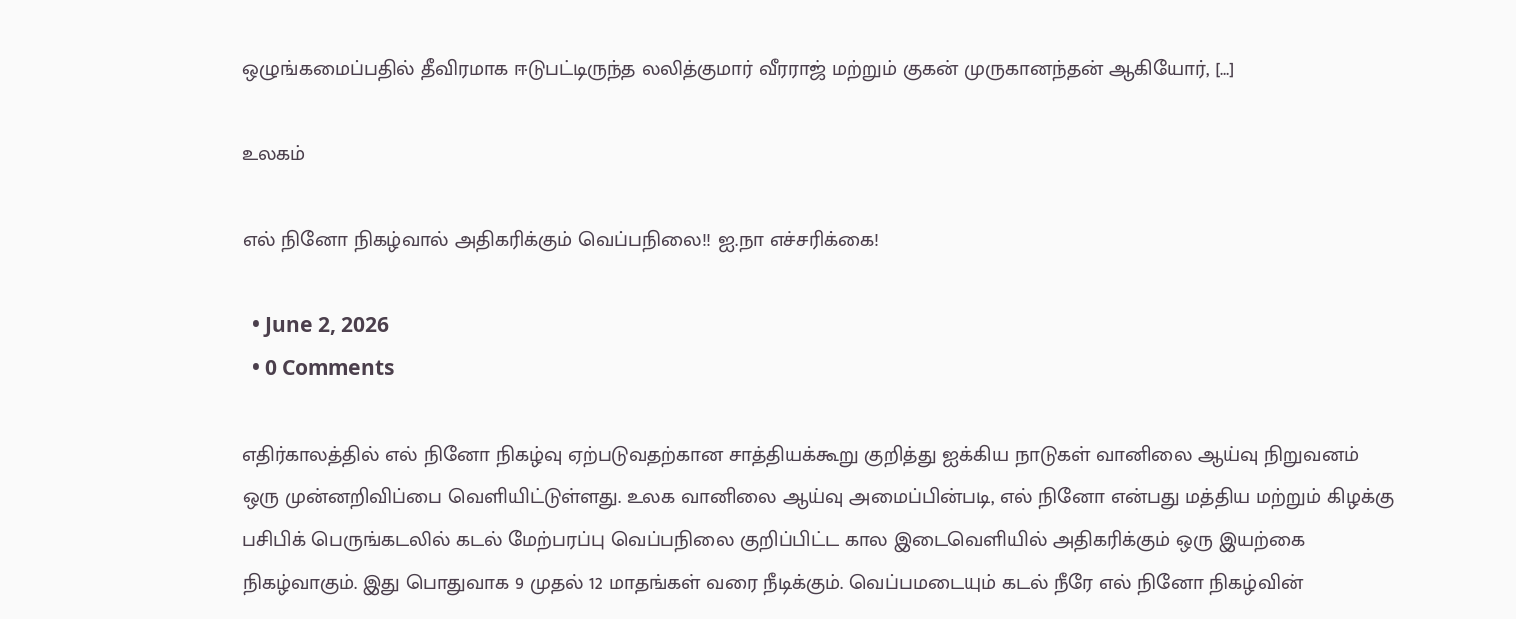ஒழுங்கமைப்பதில் தீவிரமாக ஈடுபட்டிருந்த லலித்குமார் வீரராஜ் மற்றும் குகன் முருகானந்தன் ஆகியோர், […]

உலகம்

எல் நினோ நிகழ்வால் அதிகரிக்கும் வெப்பநிலை!! ஐ.நா எச்சரிக்கை!

  • June 2, 2026
  • 0 Comments

எதிர்காலத்தில் எல் நினோ நிகழ்வு ஏற்படுவதற்கான சாத்தியக்கூறு குறித்து ஐக்கிய நாடுகள் வானிலை ஆய்வு நிறுவனம் ஒரு முன்னறிவிப்பை வெளியிட்டுள்ளது. உலக வானிலை ஆய்வு அமைப்பின்படி, எல் நினோ என்பது மத்திய மற்றும் கிழக்கு பசிபிக் பெருங்கடலில் கடல் மேற்பரப்பு வெப்பநிலை குறிப்பிட்ட கால இடைவெளியில் அதிகரிக்கும் ஒரு இயற்கை நிகழ்வாகும். இது பொதுவாக 9 முதல் 12 மாதங்கள் வரை நீடிக்கும். வெப்பமடையும் கடல் நீரே எல் நினோ நிகழ்வின்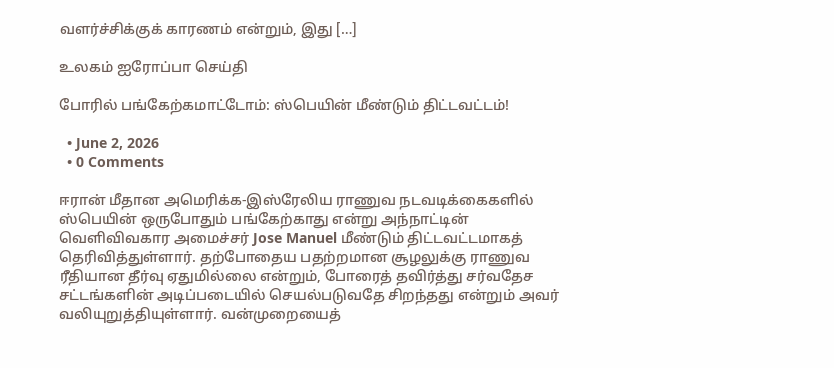வளர்ச்சிக்குக் காரணம் என்றும், இது […]

உலகம் ஐரோப்பா செய்தி

போரில் பங்கேற்கமாட்டோம்: ஸ்பெயின் மீண்டும் திட்டவட்டம்!

  • June 2, 2026
  • 0 Comments

ஈரான் மீதான அமெரிக்க-இஸ்ரேலிய ராணுவ நடவடிக்கைகளில் ஸ்பெயின் ஒருபோதும் பங்கேற்காது என்று அந்நாட்டின் வெளிவிவகார அமைச்சர் Jose Manuel மீண்டும் திட்டவட்டமாகத் தெரிவித்துள்ளார். தற்போதைய பதற்றமான சூழலுக்கு ராணுவ ரீதியான தீர்வு ஏதுமில்லை என்றும், போரைத் தவிர்த்து சர்வதேச சட்டங்களின் அடிப்படையில் செயல்படுவதே சிறந்தது என்றும் அவர் வலியுறுத்தியுள்ளார். வன்முறையைத்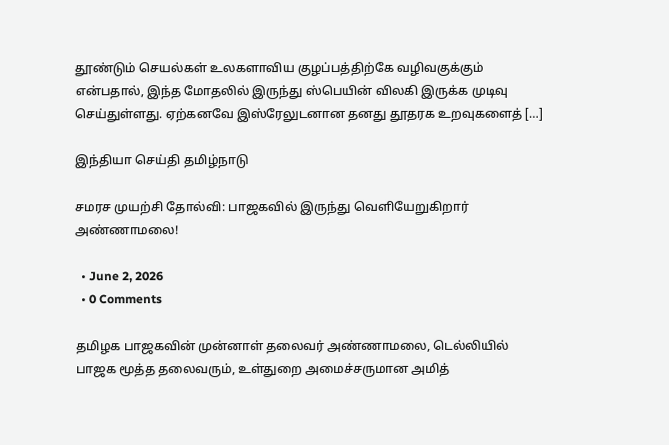தூண்டும் செயல்கள் உலகளாவிய குழப்பத்திற்கே வழிவகுக்கும் என்பதால், இந்த மோதலில் இருந்து ஸ்பெயின் விலகி இருக்க முடிவு செய்துள்ளது. ஏற்கனவே இஸ்ரேலுடனான தனது தூதரக உறவுகளைத் […]

இந்தியா செய்தி தமிழ்நாடு

சமரச முயற்சி தோல்வி: பாஜகவில் இருந்து வெளியேறுகிறார் அண்ணாமலை!

  • June 2, 2026
  • 0 Comments

தமிழக பாஜகவின் முன்னாள் தலைவர் அண்ணாமலை, டெல்லியில் பாஜக மூத்த தலைவரும், உள்துறை அமைச்சருமான அமித்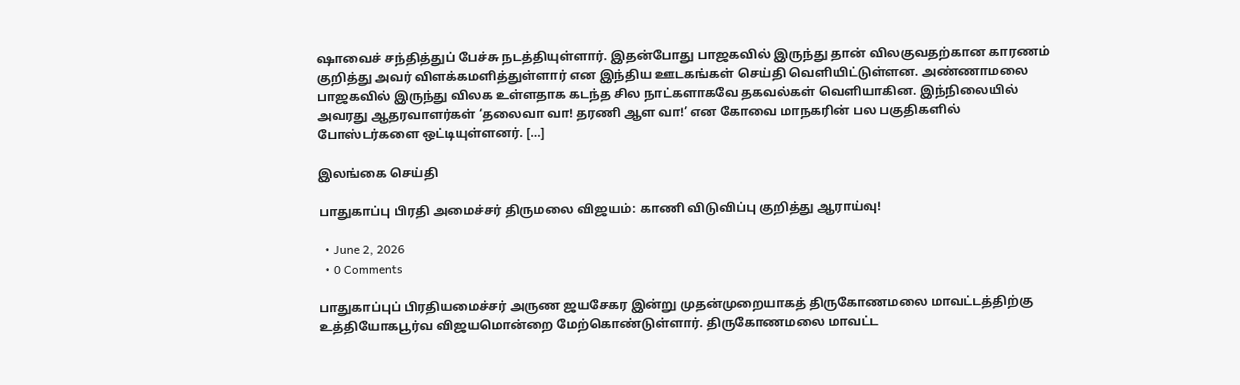ஷாவைச் சந்தித்துப் பேச்சு நடத்தியுள்ளார். இதன்போது பாஜகவில் இருந்து தான் விலகுவதற்கான காரணம் குறித்து அவர் விளக்கமளித்துள்ளார் என இந்திய ஊடகங்கள் செய்தி வெளியிட்டுள்ளன. அண்ணாமலை பாஜகவில் இருந்து விலக உள்ளதாக கடந்த சில நாட்களாகவே தகவல்கள் வெளியாகின. இந்நிலையில் அவரது ஆதரவாளர்கள் ‘தலைவா வா! தரணி ஆள வா!’ என கோவை மாநகரின் பல பகுதிகளில் போஸ்டர்களை ஒட்டியுள்ளனர். […]

இலங்கை செய்தி

பாதுகாப்பு பிரதி அமைச்சர் திருமலை விஜயம்: காணி விடுவிப்பு குறித்து ஆராய்வு!

  • June 2, 2026
  • 0 Comments

பாதுகாப்புப் பிரதியமைச்சர் அருண ஜயசேகர இன்று முதன்முறையாகத் திருகோணமலை மாவட்டத்திற்கு உத்தியோகபூர்வ விஜயமொன்றை மேற்கொண்டுள்ளார். திருகோணமலை மாவட்ட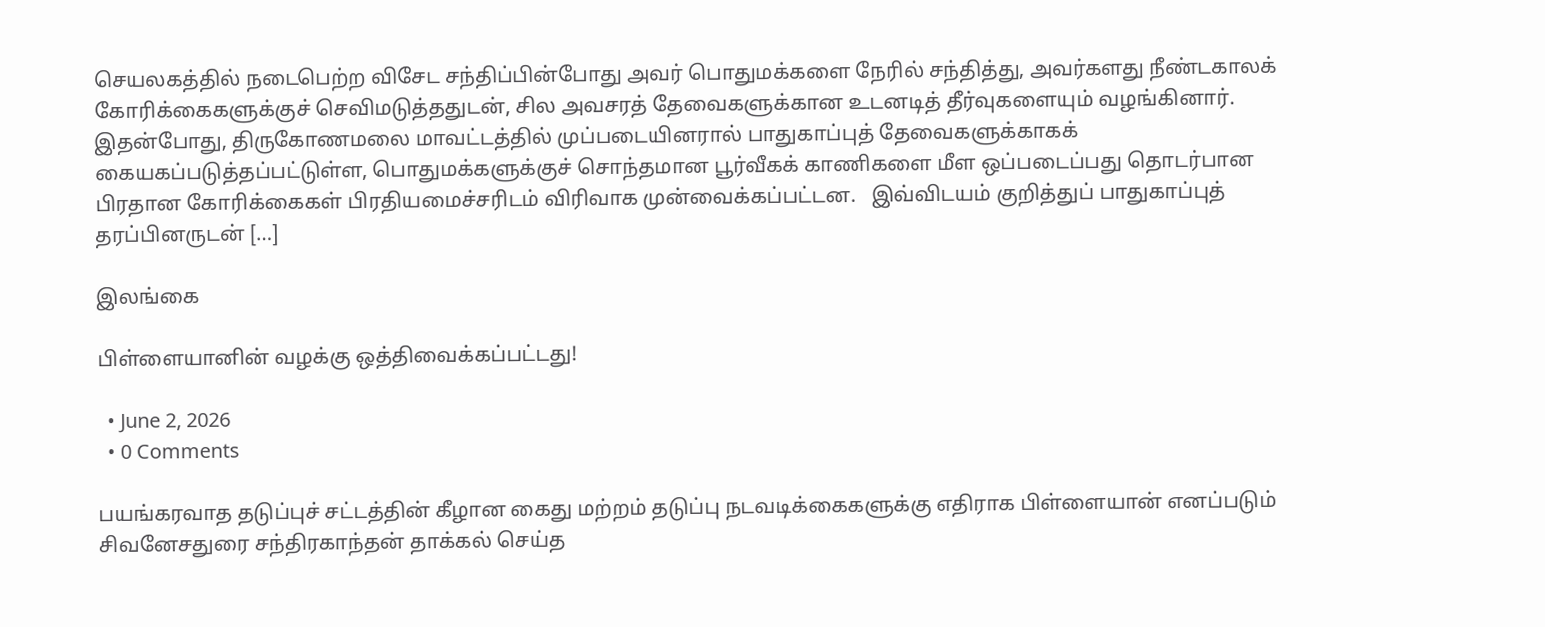செயலகத்தில் நடைபெற்ற விசேட சந்திப்பின்போது அவர் பொதுமக்களை நேரில் சந்தித்து, அவர்களது நீண்டகாலக் கோரிக்கைகளுக்குச் செவிமடுத்ததுடன், சில அவசரத் தேவைகளுக்கான உடனடித் தீர்வுகளையும் வழங்கினார். இதன்போது, திருகோணமலை மாவட்டத்தில் முப்படையினரால் பாதுகாப்புத் தேவைகளுக்காகக் கையகப்படுத்தப்பட்டுள்ள, பொதுமக்களுக்குச் சொந்தமான பூர்வீகக் காணிகளை மீள ஒப்படைப்பது தொடர்பான பிரதான கோரிக்கைகள் பிரதியமைச்சரிடம் விரிவாக முன்வைக்கப்பட்டன.   இவ்விடயம் குறித்துப் பாதுகாப்புத் தரப்பினருடன் […]

இலங்கை

பிள்ளையானின் வழக்கு ஒத்திவைக்கப்பட்டது!

  • June 2, 2026
  • 0 Comments

பயங்கரவாத தடுப்புச் சட்டத்தின் கீழான கைது மற்றம் தடுப்பு நடவடிக்கைகளுக்கு எதிராக பிள்ளையான் எனப்படும் சிவனேசதுரை சந்திரகாந்தன் தாக்கல் செய்த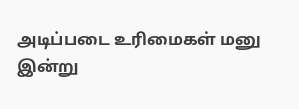அடிப்படை உரிமைகள் மனு இன்று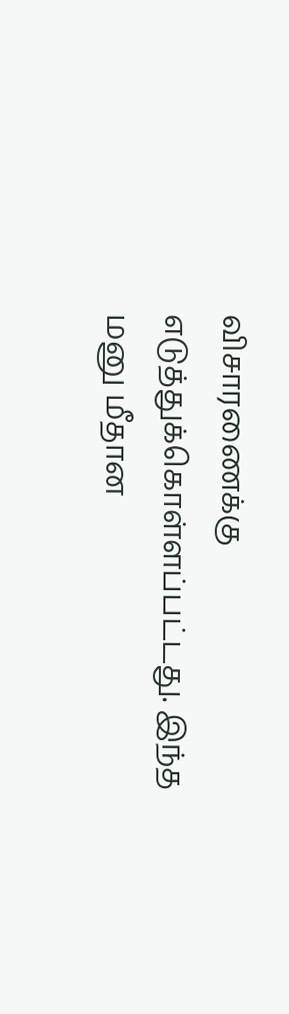விசாரணைக்கு எடுத்துக்கொள்ளப்பட்டது. இந்த மனு மீதான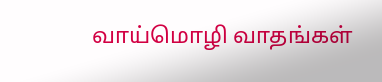வாய்மொழி வாதங்கள்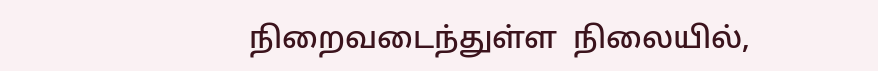நிறைவடைந்துள்ள  நிலையில்,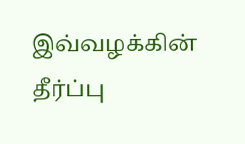இவ்வழக்கின் தீர்ப்பு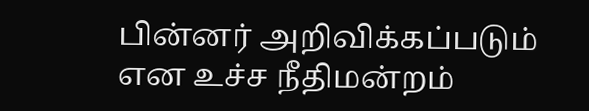பின்னர் அறிவிக்கப்படும் என உச்ச நீதிமன்றம்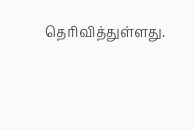தெரிவித்துள்ளது.